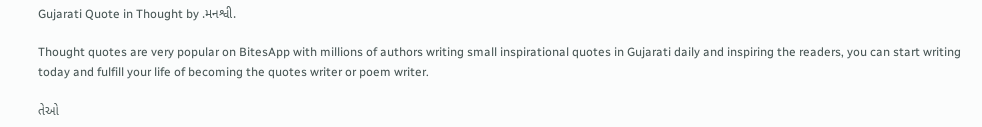Gujarati Quote in Thought by .મનશ્વી.

Thought quotes are very popular on BitesApp with millions of authors writing small inspirational quotes in Gujarati daily and inspiring the readers, you can start writing today and fulfill your life of becoming the quotes writer or poem writer.

તેઓ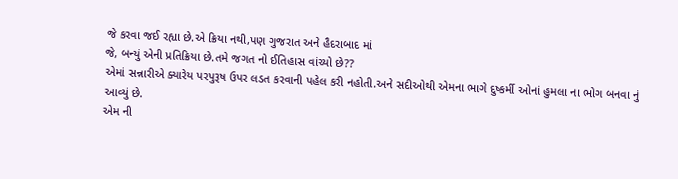જે કરવા જઈ રહ્યા છે.એ ક્રિયા નથી,પણ ગુજરાત અને હૈદરાબાદ માં
જે, બન્યું એની પ્રતિક્રિયા છે.તમે જગત નો ઈતિહાસ વાંચ્યો છે??
એમાં સન્નારીએ ક્યારેય પરપુરૂષ ઉપર લડત કરવાની પહેલ કરી નહોતી.અને સદીઓથી એમના ભાગે દુષ્કર્મી ઓનાં હુમલા ના ભોગ બનવા નું આવ્યું છે.
એમ ની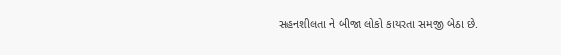સહનશીલતા ને બીજા લોકો કાયરતા સમજી બેઠા છે.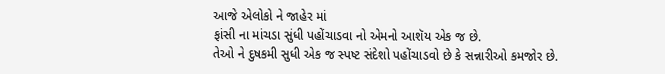આજે એલોકો ને જાહેર માં
ફાંસી ના માંચડા સુંધી પહોંચાડવા નો એમનો આશૅય એક જ છે.
તેઓ ને દુષકમી સુધી એક જ સ્પષ્ટ સંદેશો પહોંચાડવો છે કે સન્નારીઓ કમજોર છે.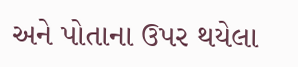અને પોતાના ઉપર થયેલા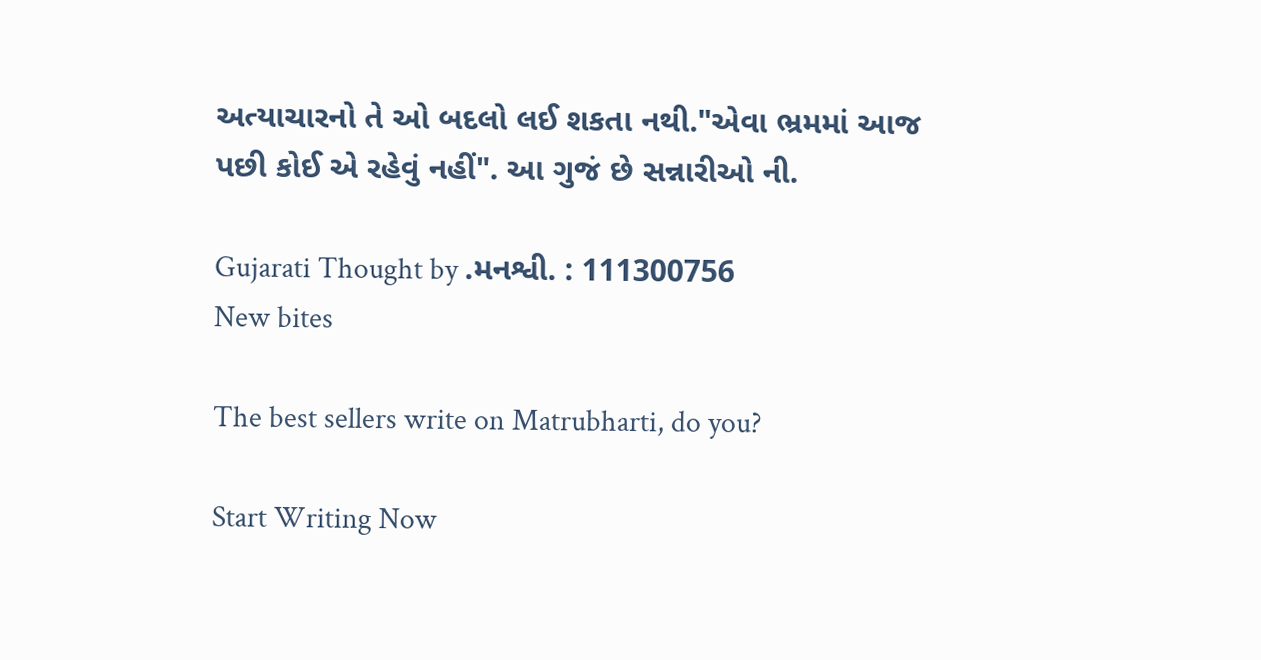અત્યાચારનો તે ઓ બદલો લઈ શકતા નથી."એવા ભ્રમમાં આજ
પછી કોઈ એ રહેવું નહીં". આ ગુજં છે સન્નારીઓ ની.

Gujarati Thought by .મનશ્વી. : 111300756
New bites

The best sellers write on Matrubharti, do you?

Start Writing Now